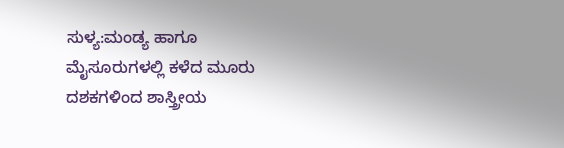ಸುಳ್ಯ:ಮಂಡ್ಯ ಹಾಗೂ ಮೈಸೂರುಗಳಲ್ಲಿ ಕಳೆದ ಮೂರು ದಶಕಗಳಿಂದ ಶಾಸ್ತ್ರೀಯ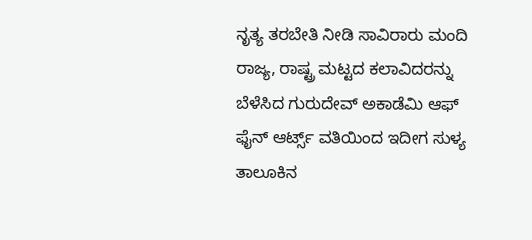ನೃತ್ಯ ತರಬೇತಿ ನೀಡಿ ಸಾವಿರಾರು ಮಂದಿ ರಾಜ್ಯ, ರಾಷ್ಟ್ರ ಮಟ್ಟದ ಕಲಾವಿದರನ್ನು ಬೆಳೆಸಿದ ಗುರುದೇವ್ ಅಕಾಡೆಮಿ ಆಫ್ ಫೈನ್ ಆರ್ಟ್ಸ್ ವತಿಯಿಂದ ಇದೀಗ ಸುಳ್ಯ ತಾಲೂಕಿನ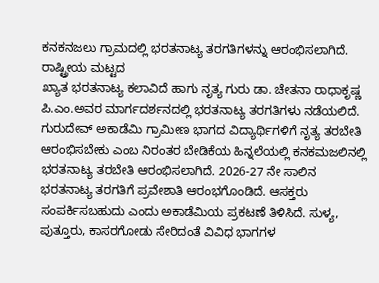ಕನಕನಜಲು ಗ್ರಾಮದಲ್ಲಿ ಭರತನಾಟ್ಯ ತರಗತಿಗಳನ್ನು ಆರಂಭಿಸಲಾಗಿದೆ. ರಾಷ್ಟ್ರೀಯ ಮಟ್ಟದ
ಖ್ಯಾತ ಭರತನಾಟ್ಯ ಕಲಾವಿದೆ ಹಾಗು ನೃತ್ಯ ಗುರು ಡಾ. ಚೇತನಾ ರಾಧಾಕೃಷ್ಣ ಪಿ.ಎಂ.ಅವರ ಮಾರ್ಗದರ್ಶನದಲ್ಲಿ ಭರತನಾಟ್ಯ ತರಗತಿಗಳು ನಡೆಯಲಿದೆ. ಗುರುದೇವ್ ಅಕಾಡೆಮಿ ಗ್ರಾಮೀಣ ಭಾಗದ ವಿದ್ಯಾರ್ಥಿಗಳಿಗೆ ನೃತ್ಯ ತರಬೇತಿ ಆರಂಭಿಸಬೇಕು ಎಂಬ ನಿರಂತರ ಬೇಡಿಕೆಯ ಹಿನ್ನಲೆಯಲ್ಲಿ ಕನಕಮಜಲಿನಲ್ಲಿ ಭರತನಾಟ್ಯ ತರಬೇತಿ ಆರಂಭಿಸಲಾಗಿದೆ. 2026-27 ನೇ ಸಾಲಿನ ಭರತನಾಟ್ಯ ತರಗತಿಗೆ ಪ್ರವೇಶಾತಿ ಆರಂಭಗೊಂಡಿದೆ. ಆಸಕ್ತರು ಸಂಪರ್ಕಿಸಬಹುದು ಎಂದು ಅಕಾಡೆಮಿಯ ಪ್ರಕಟಣೆ ತಿಳಿಸಿದೆ. ಸುಳ್ಯ, ಪುತ್ತೂರು, ಕಾಸರಗೋಡು ಸೇರಿದಂತೆ ವಿವಿಧ ಭಾಗಗಳ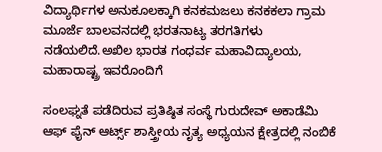ವಿದ್ಯಾರ್ಥಿಗಳ ಅನುಕೂಲಕ್ಕಾಗಿ ಕನಕಮಜಲು ಕನಕಕಲಾ ಗ್ರಾಮ ಮೂರ್ಜೆ ಬಾಲವನದಲ್ಲಿ ಭರತನಾಟ್ಯ ತರಗತಿಗಳು ನಡೆಯಲಿದೆ.ಅಖಿಲ ಭಾರತ ಗಂಧರ್ವ ಮಹಾವಿದ್ಯಾಲಯ, ಮಹಾರಾಷ್ಟ್ರ ಇವರೊಂದಿಗೆ

ಸಂಲಘ್ನತೆ ಪಡೆದಿರುವ ಪ್ರತಿಷ್ಠಿತ ಸಂಸ್ಥೆ ಗುರುದೇವ್ ಅಕಾಡೆಮಿ ಆಫ್ ಫೈನ್ ಆರ್ಟ್ಸ್ ಶಾಸ್ತ್ರೀಯ ನೃತ್ಯ ಅಧ್ಯಯನ ಕ್ಷೇತ್ರದಲ್ಲಿ ನಂಬಿಕೆ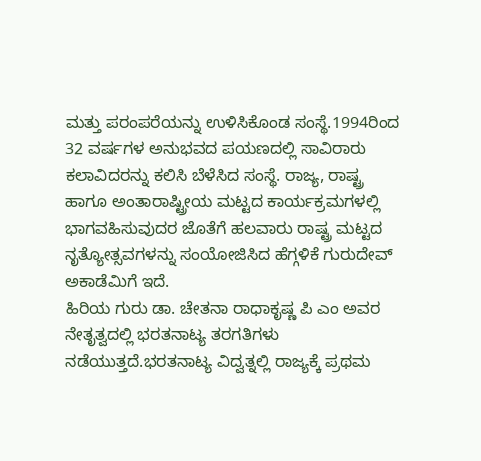ಮತ್ತು ಪರಂಪರೆಯನ್ನು ಉಳಿಸಿಕೊಂಡ ಸಂಸ್ಥೆ.1994ರಿಂದ 32 ವರ್ಷಗಳ ಅನುಭವದ ಪಯಣದಲ್ಲಿ ಸಾವಿರಾರು ಕಲಾವಿದರನ್ನು ಕಲಿಸಿ ಬೆಳೆಸಿದ ಸಂಸ್ಥೆ. ರಾಜ್ಯ, ರಾಷ್ಟ್ರ ಹಾಗೂ ಅಂತಾರಾಷ್ಟ್ರೀಯ ಮಟ್ಟದ ಕಾರ್ಯಕ್ರಮಗಳಲ್ಲಿ ಭಾಗವಹಿಸುವುದರ ಜೊತೆಗೆ ಹಲವಾರು ರಾಷ್ಟ್ರ ಮಟ್ಟದ ನೃತ್ಯೋತ್ಸವಗಳನ್ನು ಸಂಯೋಜಿಸಿದ ಹೆಗ್ಗಳಿಕೆ ಗುರುದೇವ್ ಅಕಾಡೆಮಿಗೆ ಇದೆ.
ಹಿರಿಯ ಗುರು ಡಾ. ಚೇತನಾ ರಾಧಾಕೃಷ್ಣ ಪಿ ಎಂ ಅವರ ನೇತೃತ್ವದಲ್ಲಿ ಭರತನಾಟ್ಯ ತರಗತಿಗಳು ನಡೆಯುತ್ತದೆ.ಭರತನಾಟ್ಯ ವಿದ್ವತ್ನಲ್ಲಿ ರಾಜ್ಯಕ್ಕೆ ಪ್ರಥಮ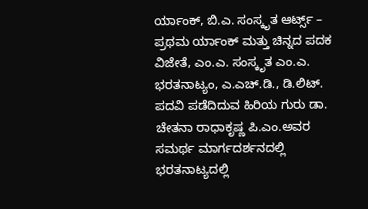ರ್ಯಾಂಕ್, ಬಿ.ಎ. ಸಂಸ್ಕೃತ ಆರ್ಟ್ಸ್ – ಪ್ರಥಮ ರ್ಯಾಂಕ್ ಮತ್ತು ಚಿನ್ನದ ಪದಕ ವಿಜೇತೆ, ಎಂ.ಎ. ಸಂಸ್ಕೃತ ಎಂ.ಎ. ಭರತನಾಟ್ಯಂ, ಎ.ಎಚ್.ಡಿ., ಡಿ.ಲಿಟ್. ಪದವಿ ಪಡೆದಿದುವ ಹಿರಿಯ ಗುರು ಡಾ. ಚೇತನಾ ರಾಧಾಕೃಷ್ಣ ಪಿ.ಎಂ.ಅವರ ಸಮರ್ಥ ಮಾರ್ಗದರ್ಶನದಲ್ಲಿ
ಭರತನಾಟ್ಯದಲ್ಲಿ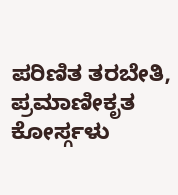ಪರಿಣಿತ ತರಬೇತಿ,
ಪ್ರಮಾಣೀಕೃತ ಕೋರ್ಸ್ಗಳು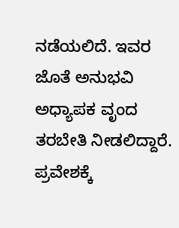ನಡೆಯಲಿದೆ. ಇವರ ಜೊತೆ ಅನುಭವಿ ಅಧ್ಯಾಪಕ ವೃಂದ ತರಬೇತಿ ನೀಡಲಿದ್ದಾರೆ.
ಪ್ರವೇಶಕ್ಕೆ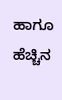ಹಾಗೂ ಹೆಚ್ಚಿನ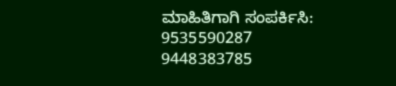ಮಾಹಿತಿಗಾಗಿ ಸಂಪರ್ಕಿಸಿ:
9535590287
9448383785